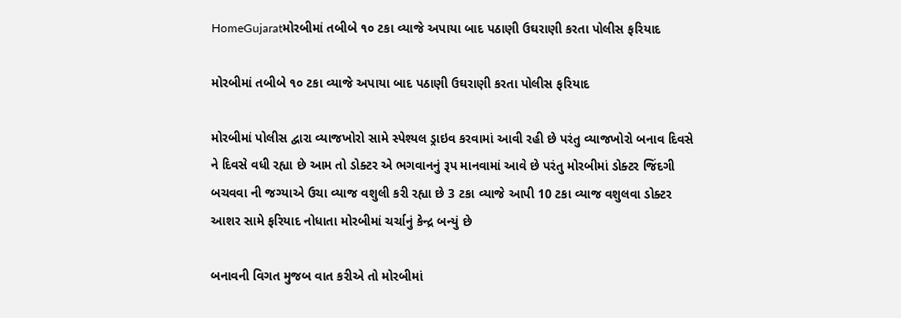HomeGujaratમોરબીમાં તબીબે ૧૦ ટકા વ્યાજે અપાયા બાદ પઠાણી ઉઘરાણી કરતા પોલીસ ફરિયાદ

મોરબીમાં તબીબે ૧૦ ટકા વ્યાજે અપાયા બાદ પઠાણી ઉઘરાણી કરતા પોલીસ ફરિયાદ

મોરબીમાં પોલીસ દ્વારા વ્યાજખોરો સામે સ્પેશ્યલ ડ્રાઇવ કરવામાં આવી રહી છે પરંતુ વ્યાજખોરો બનાવ દિવસે ને દિવસે વધી રહ્યા છે આમ તો ડોક્ટર એ ભગવાનનું રૂપ માનવામાં આવે છે પરંતુ મોરબીમાં ડોક્ટર જિંદગી બચવવા ની જગ્યાએ ઉચા વ્યાજ વશુલી કરી રહ્યા છે 3 ટકા વ્યાજે આપી 10 ટકા વ્યાજ વશુલવા ડોક્ટર આશર સામે ફરિયાદ નોધાતા મોરબીમાં ચર્ચાનું કેન્દ્ર બન્યું છે

બનાવની વિગત મુજબ વાત કરીએ તો મોરબીમાં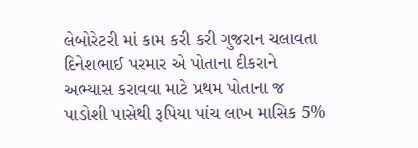લેબોરેટરી માં કામ કરી કરી ગુજરાન ચલાવતા દિનેશભાઈ પરમાર એ પોતાના દીકરાને અભ્યાસ કરાવવા માટે પ્રથમ પોતાના જ પાડોશી પાસેથી રૂપિયા પાંચ લાખ માસિક 5%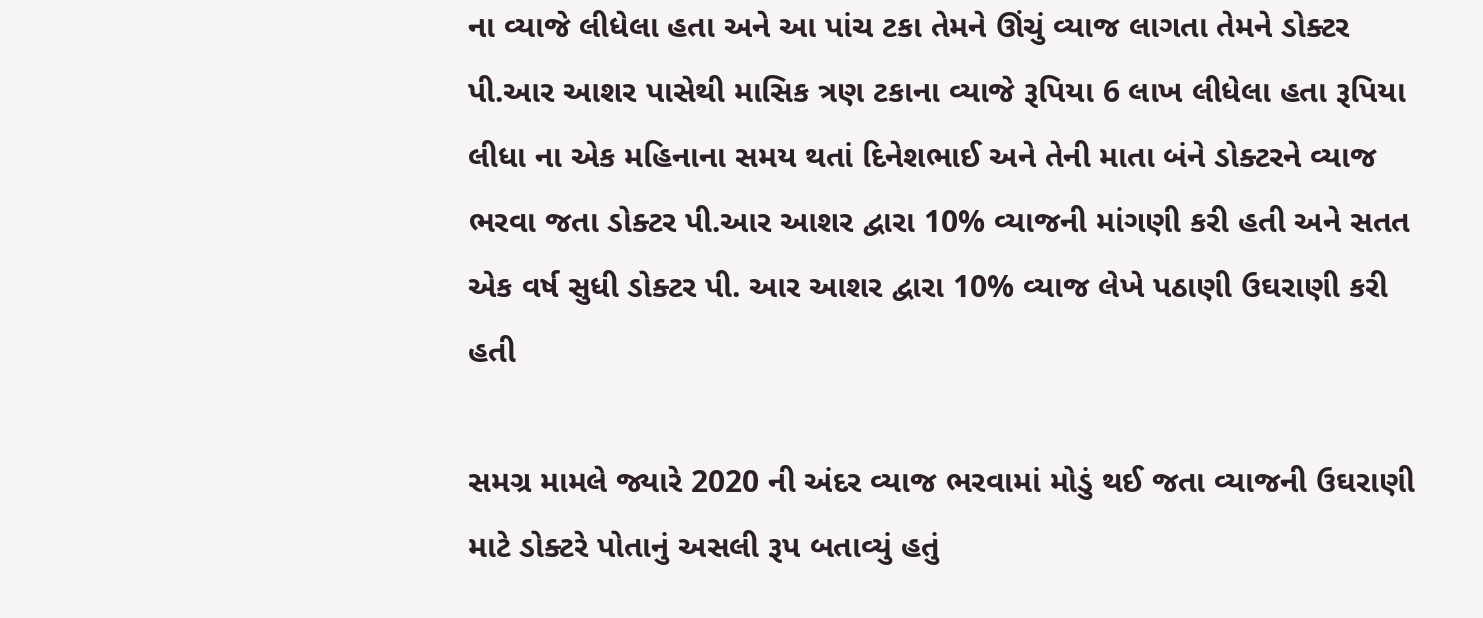ના વ્યાજે લીધેલા હતા અને આ પાંચ ટકા તેમને ઊંચું વ્યાજ લાગતા તેમને ડોક્ટર પી.આર આશર પાસેથી માસિક ત્રણ ટકાના વ્યાજે રૂપિયા 6 લાખ લીધેલા હતા રૂપિયા લીધા ના એક મહિનાના સમય થતાં દિનેશભાઈ અને તેની માતા બંને ડોક્ટરને વ્યાજ ભરવા જતા ડોક્ટર પી.આર આશર દ્વારા 10% વ્યાજની માંગણી કરી હતી અને સતત એક વર્ષ સુધી ડોક્ટર પી. આર આશર દ્વારા 10% વ્યાજ લેખે પઠાણી ઉઘરાણી કરી હતી

સમગ્ર મામલે જ્યારે 2020 ની અંદર વ્યાજ ભરવામાં મોડું થઈ જતા વ્યાજની ઉઘરાણી માટે ડોક્ટરે પોતાનું અસલી રૂપ બતાવ્યું હતું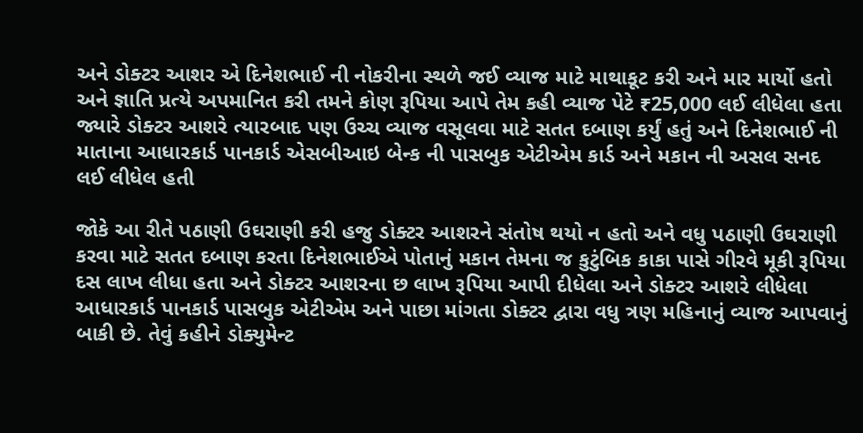અને ડોક્ટર આશર એ દિનેશભાઈ ની નોકરીના સ્થળે જઈ વ્યાજ માટે માથાકૂટ કરી અને માર માર્યો હતો અને જ્ઞાતિ પ્રત્યે અપમાનિત કરી તમને કોણ રૂપિયા આપે તેમ કહી વ્યાજ પેટે ₹25,000 લઈ લીધેલા હતા જ્યારે ડોક્ટર આશરે ત્યારબાદ પણ ઉચ્ચ વ્યાજ વસૂલવા માટે સતત દબાણ કર્યું હતું અને દિનેશભાઈ ની માતાના આધારકાર્ડ પાનકાર્ડ એસબીઆઇ બેન્ક ની પાસબુક એટીએમ કાર્ડ અને મકાન ની અસલ સનદ લઈ લીધેલ હતી

જોકે આ રીતે પઠાણી ઉઘરાણી કરી હજુ ડોક્ટર આશરને સંતોષ થયો ન હતો અને વધુ પઠાણી ઉઘરાણી કરવા માટે સતત દબાણ કરતા દિનેશભાઈએ પોતાનું મકાન તેમના જ કુટુંબિક કાકા પાસે ગીરવે મૂકી રૂપિયા દસ લાખ લીધા હતા અને ડોક્ટર આશરના છ લાખ રૂપિયા આપી દીધેલા અને ડોક્ટર આશરે લીધેલા આધારકાર્ડ પાનકાર્ડ પાસબુક એટીએમ અને પાછા માંગતા ડોક્ટર દ્વારા વધુ ત્રણ મહિનાનું વ્યાજ આપવાનું બાકી છે. તેવું કહીને ડોક્યુમેન્ટ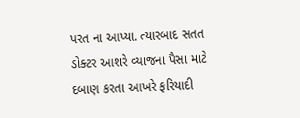પરત ના આપ્યા. ત્યારબાદ સતત ડોક્ટર આશરે વ્યાજના પૈસા માટે દબાણ કરતા આખરે ફરિયાદી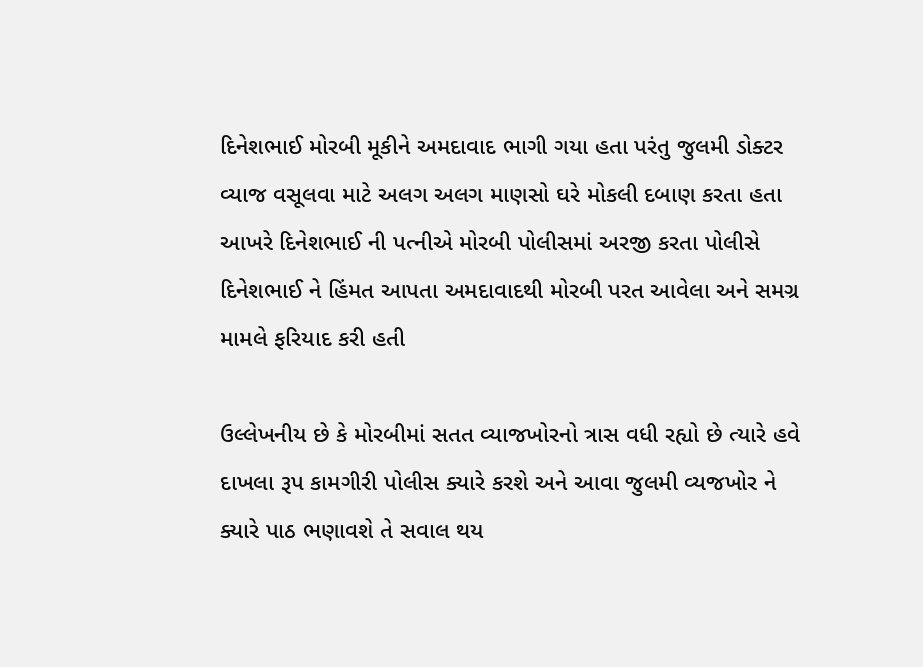દિનેશભાઈ મોરબી મૂકીને અમદાવાદ ભાગી ગયા હતા પરંતુ જુલમી ડોક્ટર વ્યાજ વસૂલવા માટે અલગ અલગ માણસો ઘરે મોકલી દબાણ કરતા હતા આખરે દિનેશભાઈ ની પત્નીએ મોરબી પોલીસમાં અરજી કરતા પોલીસે દિનેશભાઈ ને હિંમત આપતા અમદાવાદથી મોરબી પરત આવેલા અને સમગ્ર મામલે ફરિયાદ કરી હતી

ઉલ્લેખનીય છે કે મોરબીમાં સતત વ્યાજખોરનો ત્રાસ વધી રહ્યો છે ત્યારે હવે દાખલા રૂપ કામગીરી પોલીસ ક્યારે કરશે અને આવા જુલમી વ્યજખોર ને ક્યારે પાઠ ભણાવશે તે સવાલ થય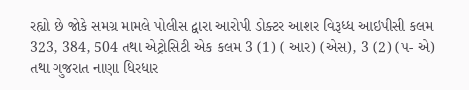રહ્યો છે જોકે સમગ્ર મામલે પોલીસ દ્વારા આરોપી ડોક્ટર આશર વિરૂધ્ધ આઇપીસી કલમ 323, 384, 504 તથા એટ્રોસિટી એક કલમ 3 (1) ( આર) (એસ), 3 (2) (૫- એ) તથા ગુજરાત નાણા ધિરધાર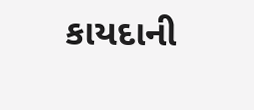કાયદાની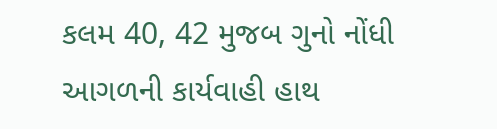કલમ 40, 42 મુજબ ગુનો નોંધી આગળની કાર્યવાહી હાથ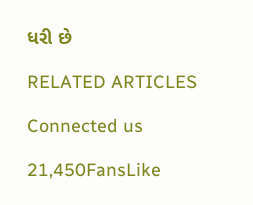ધરી છે

RELATED ARTICLES

Connected us

21,450FansLike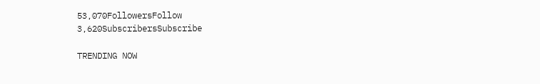53,070FollowersFollow
3,620SubscribersSubscribe

TRENDING NOW